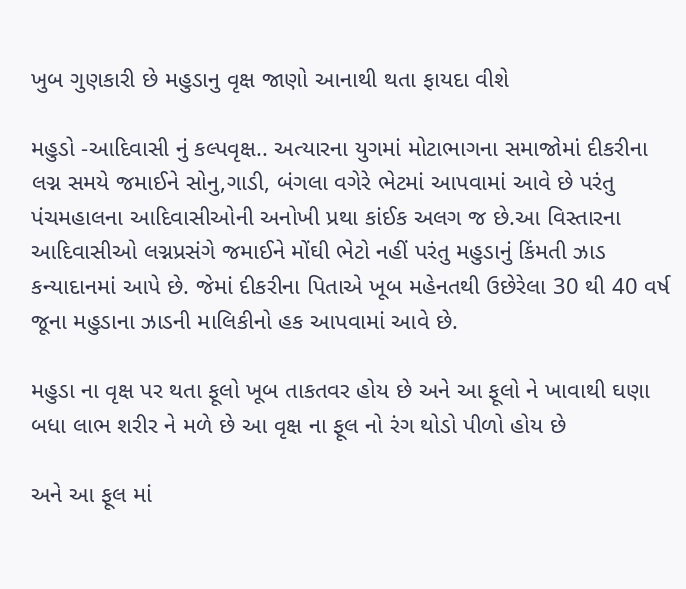ખુબ ગુણકારી છે મહુડાનુ વૃક્ષ જાણો આનાથી થતા ફાયદા વીશે

મહુડો -આદિવાસી નું કલ્પવૃક્ષ.. અત્યારના યુગમાં મોટાભાગના સમાજોમાં દીકરીના લગ્ન સમયે જમાઈને સોનુ,ગાડી, બંગલા વગેરે ભેટમાં આપવામાં આવે છે પરંતુ પંચમહાલના આદિવાસીઓની અનોખી પ્રથા કાંઈક અલગ જ છે.આ વિસ્તારના આદિવાસીઓ લગ્નપ્રસંગે જમાઈને મોંઘી ભેટો નહીં પરંતુ મહુડાનું કિંમતી ઝાડ કન્યાદાનમાં આપે છે. જેમાં દીકરીના પિતાએ ખૂબ મહેનતથી ઉછેરેલા 30 થી 40 વર્ષ જૂના મહુડાના ઝાડની માલિકીનો હક આપવામાં આવે છે.

મહુડા ના વૃક્ષ પર થતા ફૂલો ખૂબ તાકતવર હોય છે અને આ ફૂલો ને ખાવાથી ઘણા બધા લાભ શરીર ને મળે છે આ વૃક્ષ ના ફૂલ નો રંગ થોડો પીળો હોય છે

અને આ ફૂલ માં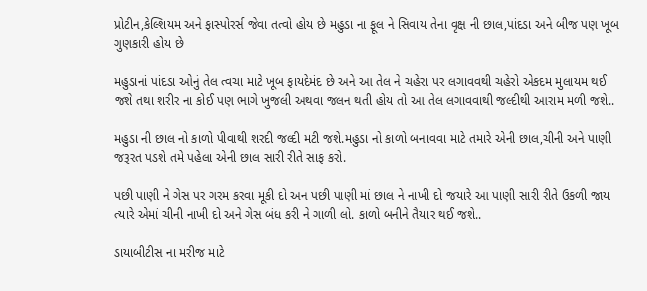પ્રોટીન,કેલ્શિયમ અને ફાસ્પોરર્સ જેવા તત્વો હોય છે મહુડા ના ફૂલ ને સિવાય તેના વૃક્ષ ની છાલ,પાંદડા અને બીજ પણ ખૂબ ગુણકારી હોય છે

મહુડાનાં પાંદડા ઓનું તેલ ત્વચા માટે ખૂબ ફાયદેમંદ છે અને આ તેલ ને ચહેરા પર લગાવવથી ચહેરો એકદમ મુલાયમ થઈ જશે તથા શરીર ના કોઈ પણ ભાગે ખુજલી અથવા જલન થતી હોય તો આ તેલ લગાવવાથી જલ્દીથી આરામ મળી જશે..

મહુડા ની છાલ નો કાળો પીવાથી શરદી જલ્દી મટી જશે.મહુડા નો કાળો બનાવવા માટે તમારે એની છાલ,ચીની અને પાણી જરૂરત પડશે તમે પહેલા એની છાલ સારી રીતે સાફ કરો.

પછી પાણી ને ગેસ પર ગરમ કરવા મૂકી દો અન પછી પાણી માં છાલ ને નાખી દો જયારે આ પાણી સારી રીતે ઉકળી જાય ત્યારે એમાં ચીની નાખી દો અને ગેસ બંધ કરી ને ગાળી લો. કાળો બનીને તૈયાર થઈ જશે..

ડાયાબીટીસ ના મરીજ માટે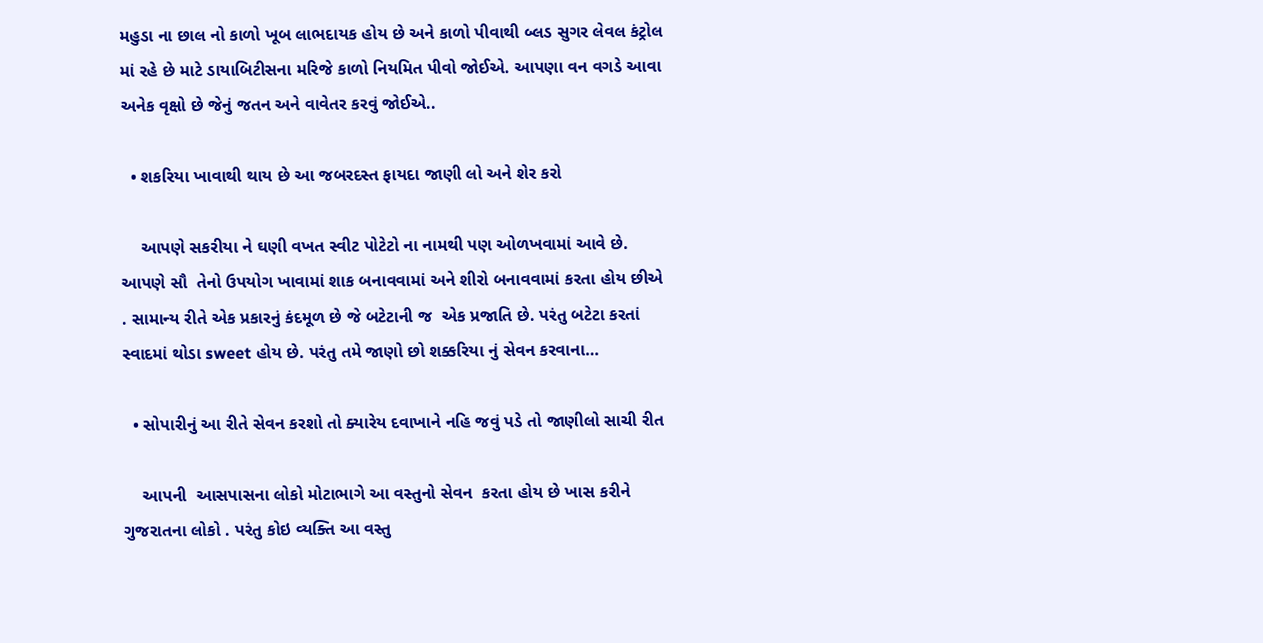મહુડા ના છાલ નો કાળો ખૂબ લાભદાયક હોય છે અને કાળો પીવાથી બ્લડ સુગર લેવલ કંટ્રોલ માં રહે છે માટે ડાયાબિટીસના મરિજે કાળો નિયમિત પીવો જોઈએ. આપણા વન વગડે આવા અનેક વૃક્ષો છે જેનું જતન અને વાવેતર કરવું જોઈએ..

  • શકરિયા ખાવાથી થાય છે આ જબરદસ્ત ફાયદા જાણી લો અને શેર કરો

    આપણે સકરીયા ને ઘણી વખત સ્વીટ પોટેટો ના નામથી પણ ઓળખવામાં આવે છે. આપણે સૌ  તેનો ઉપયોગ ખાવામાં શાક બનાવવામાં અને શીરો બનાવવામાં કરતા હોય છીએ . સામાન્ય રીતે એક પ્રકારનું કંદમૂળ છે જે બટેટાની જ  એક પ્રજાતિ છે. પરંતુ બટેટા કરતાં સ્વાદમાં થોડા sweet હોય છે. પરંતુ તમે જાણો છો શક્કરિયા નું સેવન કરવાના…

  • સોપારીનું આ રીતે સેવન કરશો તો ક્યારેય દવાખાને નહિ જવું પડે તો જાણીલો સાચી રીત

    આપની  આસપાસના લોકો મોટાભાગે આ વસ્તુનો સેવન  કરતા હોય છે ખાસ કરીને ગુજરાતના લોકો . પરંતુ કોઇ વ્યક્તિ આ વસ્તુ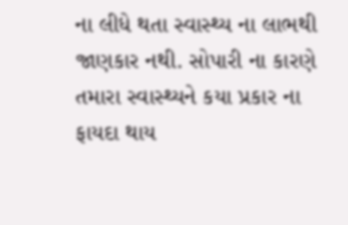ના લીધે થતા સ્વાસ્થ્ય ના લાભથી  જાણકાર નથી. સોપારી ના કારણે તમારા સ્વાસ્થ્યને કયા પ્રકાર ના ફાયદા થાય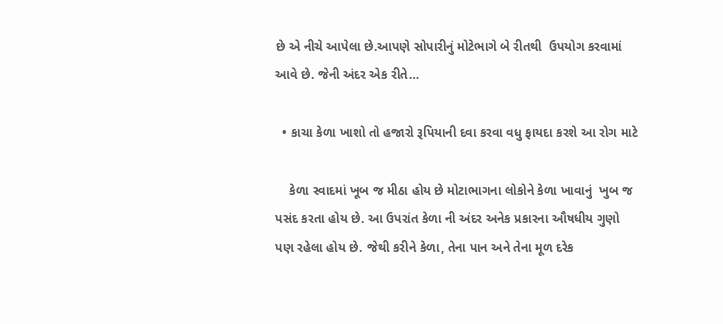છે એ નીચે આપેલા છે.આપણે સોપારીનું મોટેભાગે બે રીતથી  ઉપયોગ કરવામાં આવે છે. જેની અંદર એક રીતે…

  • કાચા કેળા ખાશો તો હજારો રૂપિયાની દવા કરવા વધુ ફાયદા કરશે આ રોગ માટે

    કેળા સ્વાદમાં ખૂબ જ મીઠા હોય છે મોટાભાગના લોકોને કેળા ખાવાનું  ખુબ જ પસંદ કરતા હોય છે. આ ઉપરાંત કેળા ની અંદર અનેક પ્રકારના ઔષધીય ગુણો પણ રહેલા હોય છે. જેથી કરીને કેળા, તેના પાન અને તેના મૂળ દરેક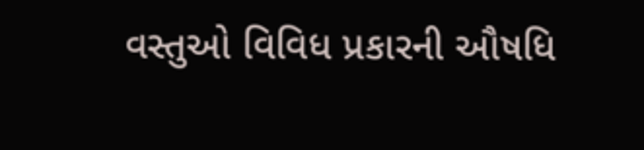વસ્તુઓ વિવિધ પ્રકારની ઔષધિ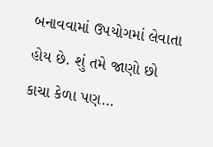બનાવવામાં ઉપયોગમાં લેવાતા  હોય છે. શું તમે જાણો છો કાચા કેળા પણ…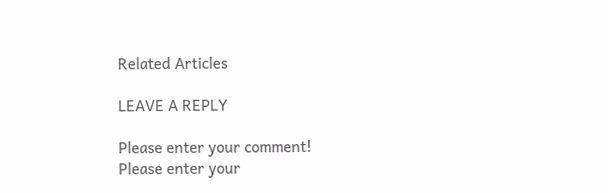Related Articles

LEAVE A REPLY

Please enter your comment!
Please enter your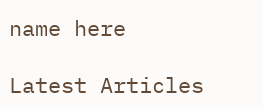name here

Latest Articles